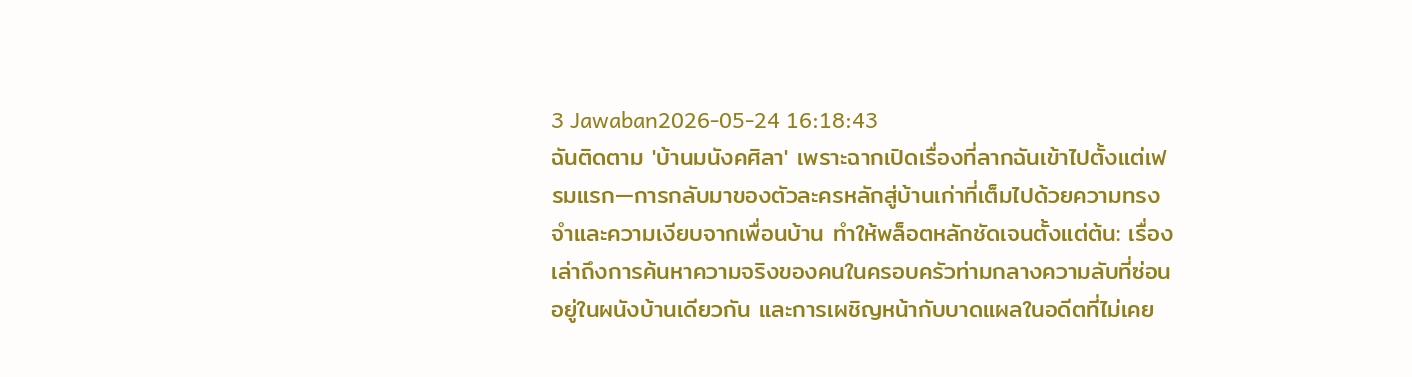3 Jawaban2026-05-24 16:18:43
ฉันติดตาม 'บ้านมนังคศิลา' เพราะฉากเปิดเรื่องที่ลากฉันเข้าไปตั้งแต่เฟรมแรก—การกลับมาของตัวละครหลักสู่บ้านเก่าที่เต็มไปด้วยความทรงจำและความเงียบจากเพื่อนบ้าน ทำให้พล็อตหลักชัดเจนตั้งแต่ต้น: เรื่องเล่าถึงการค้นหาความจริงของคนในครอบครัวท่ามกลางความลับที่ซ่อนอยู่ในผนังบ้านเดียวกัน และการเผชิญหน้ากับบาดแผลในอดีตที่ไม่เคย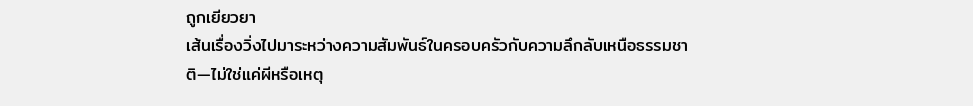ถูกเยียวยา
เส้นเรื่องวิ่งไปมาระหว่างความสัมพันธ์ในครอบครัวกับความลึกลับเหนือธรรมชาติ—ไม่ใช่แค่ผีหรือเหตุ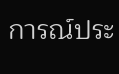การณ์ประ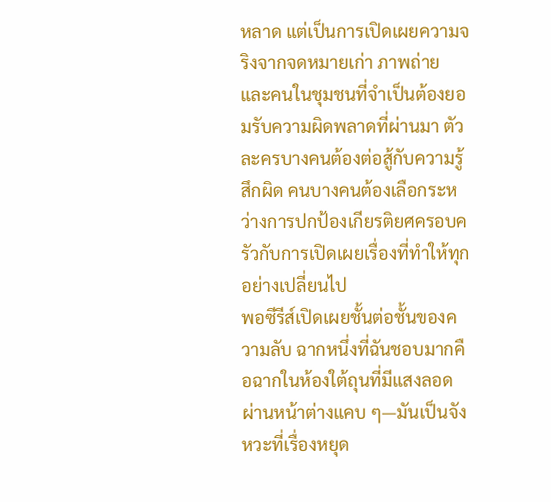หลาด แต่เป็นการเปิดเผยความจริงจากจดหมายเก่า ภาพถ่าย และคนในชุมชนที่จำเป็นต้องยอมรับความผิดพลาดที่ผ่านมา ตัวละครบางคนต้องต่อสู้กับความรู้สึกผิด คนบางคนต้องเลือกระหว่างการปกป้องเกียรติยศครอบครัวกับการเปิดเผยเรื่องที่ทำให้ทุกอย่างเปลี่ยนไป
พอซีรีส์เปิดเผยชั้นต่อชั้นของความลับ ฉากหนึ่งที่ฉันชอบมากคือฉากในห้องใต้ถุนที่มีแสงลอดผ่านหน้าต่างแคบ ๆ—มันเป็นจังหวะที่เรื่องหยุด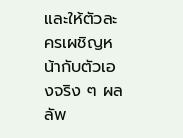และให้ตัวละครเผชิญหน้ากับตัวเองจริง ๆ ผลลัพ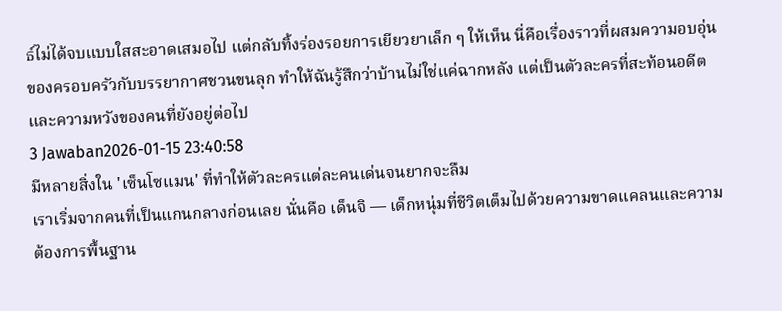ธ์ไม่ได้จบแบบใสสะอาดเสมอไป แต่กลับทิ้งร่องรอยการเยียวยาเล็ก ๆ ให้เห็น นี่คือเรื่องราวที่ผสมความอบอุ่นของครอบครัวกับบรรยากาศชวนขนลุก ทำให้ฉันรู้สึกว่าบ้านไม่ใช่แค่ฉากหลัง แต่เป็นตัวละครที่สะท้อนอดีตและความหวังของคนที่ยังอยู่ต่อไป
3 Jawaban2026-01-15 23:40:58
มีหลายสิ่งใน 'เซ็นโซแมน' ที่ทำให้ตัวละครแต่ละคนเด่นจนยากจะลืม
เราเริ่มจากคนที่เป็นแกนกลางก่อนเลย นั่นคือ เด็นจิ — เด็กหนุ่มที่ชีวิตเต็มไปด้วยความขาดแคลนและความต้องการพื้นฐาน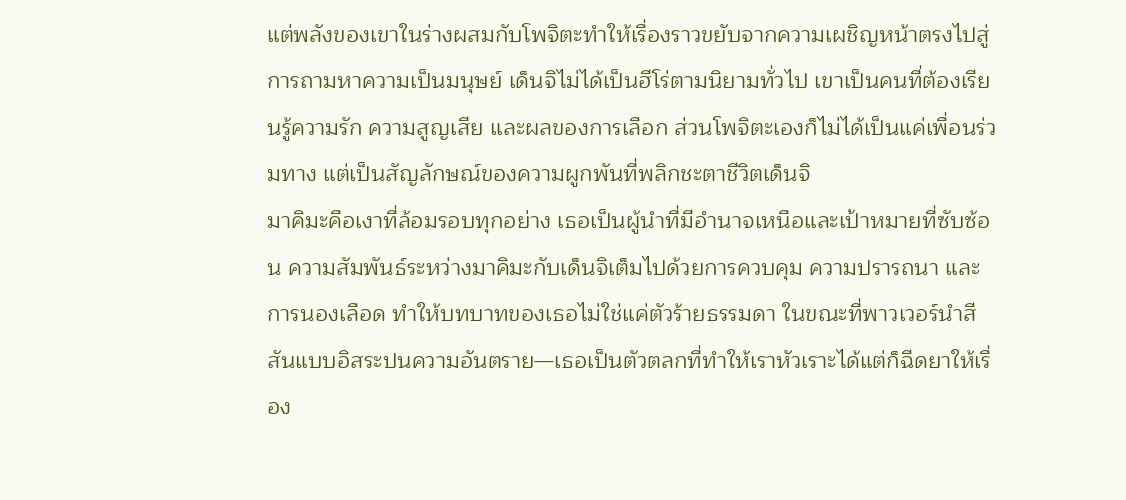แต่พลังของเขาในร่างผสมกับโพจิตะทำให้เรื่องราวขยับจากความเผชิญหน้าตรงไปสู่การถามหาความเป็นมนุษย์ เด็นจิไม่ได้เป็นฮีโร่ตามนิยามทั่วไป เขาเป็นคนที่ต้องเรียนรู้ความรัก ความสูญเสีย และผลของการเลือก ส่วนโพจิตะเองก็ไม่ได้เป็นแค่เพื่อนร่วมทาง แต่เป็นสัญลักษณ์ของความผูกพันที่พลิกชะตาชีวิตเด็นจิ
มาคิมะคือเงาที่ล้อมรอบทุกอย่าง เธอเป็นผู้นำที่มีอำนาจเหนือและเป้าหมายที่ซับซ้อน ความสัมพันธ์ระหว่างมาคิมะกับเด็นจิเต็มไปด้วยการควบคุม ความปรารถนา และการนองเลือด ทำให้บทบาทของเธอไม่ใช่แค่ตัวร้ายธรรมดา ในขณะที่พาวเวอร์นำสีสันแบบอิสระปนความอันตราย—เธอเป็นตัวตลกที่ทำให้เราหัวเราะได้แต่ก็ฉีดยาให้เรื่อง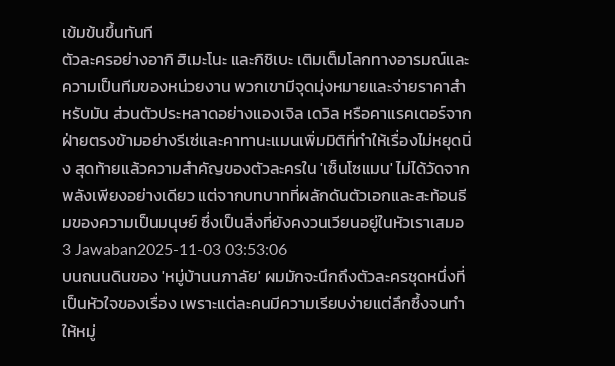เข้มข้นขึ้นทันที
ตัวละครอย่างอากิ ฮิเมะโนะ และกิชิเบะ เติมเต็มโลกทางอารมณ์และความเป็นทีมของหน่วยงาน พวกเขามีจุดมุ่งหมายและจ่ายราคาสำหรับมัน ส่วนตัวประหลาดอย่างแองเจิล เดวิล หรือคาแรคเตอร์จากฝ่ายตรงข้ามอย่างรีเซ่และคาทานะแมนเพิ่มมิติที่ทำให้เรื่องไม่หยุดนิ่ง สุดท้ายแล้วความสำคัญของตัวละครใน 'เซ็นโซแมน' ไม่ได้วัดจากพลังเพียงอย่างเดียว แต่จากบทบาทที่ผลักดันตัวเอกและสะท้อนธีมของความเป็นมนุษย์ ซึ่งเป็นสิ่งที่ยังคงวนเวียนอยู่ในหัวเราเสมอ
3 Jawaban2025-11-03 03:53:06
บนถนนดินของ 'หมู่บ้านนภาลัย' ผมมักจะนึกถึงตัวละครชุดหนึ่งที่เป็นหัวใจของเรื่อง เพราะแต่ละคนมีความเรียบง่ายแต่ลึกซึ้งจนทำให้หมู่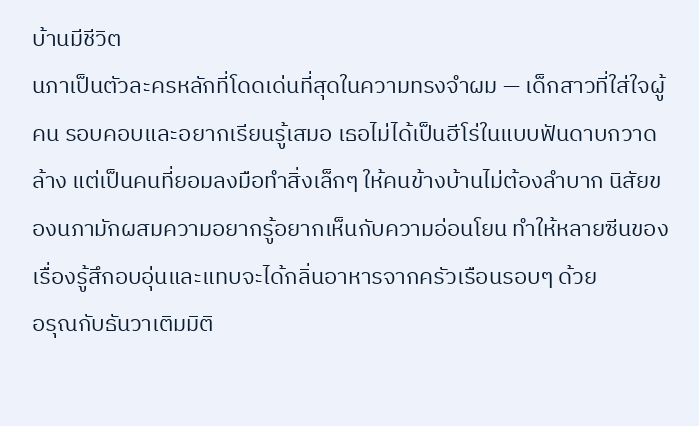บ้านมีชีวิต
นภาเป็นตัวละครหลักที่โดดเด่นที่สุดในความทรงจำผม — เด็กสาวที่ใส่ใจผู้คน รอบคอบและอยากเรียนรู้เสมอ เธอไม่ได้เป็นฮีโร่ในแบบฟันดาบกวาดล้าง แต่เป็นคนที่ยอมลงมือทำสิ่งเล็กๆ ให้คนข้างบ้านไม่ต้องลำบาก นิสัยของนภามักผสมความอยากรู้อยากเห็นกับความอ่อนโยน ทำให้หลายซีนของเรื่องรู้สึกอบอุ่นและแทบจะได้กลิ่นอาหารจากครัวเรือนรอบๆ ด้วย
อรุณกับธันวาเติมมิติ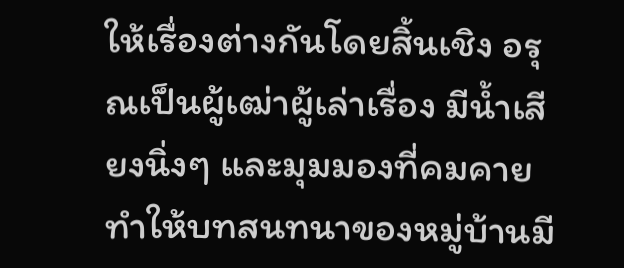ให้เรื่องต่างกันโดยสิ้นเชิง อรุณเป็นผู้เฒ่าผู้เล่าเรื่อง มีน้ำเสียงนิ่งๆ และมุมมองที่คมคาย ทำให้บทสนทนาของหมู่บ้านมี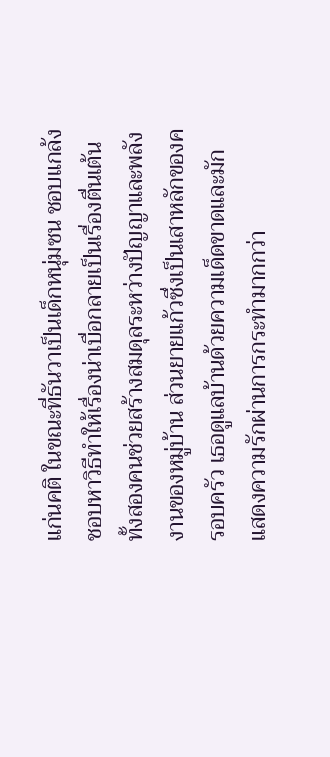แก่นคติ ในขณะที่ธันวาเป็นเด็กหนุ่มซน ชอบแกล้ง ชอบหาวิธีทำให้เรื่องน่าเบื่อกลายเป็นเรื่องตื่นเต้น ทั้งสองคนช่วยสร้างสมดุลระหว่างปัญญาและพลังงานของหมู่บ้าน ส่วนยายแก้วซึ่งเป็นเสาหลักของครอบครัว เธอดูแลบ้านด้วยความเด็ดขาดและมักแสดงความรักผ่านการกระทำมากกว่า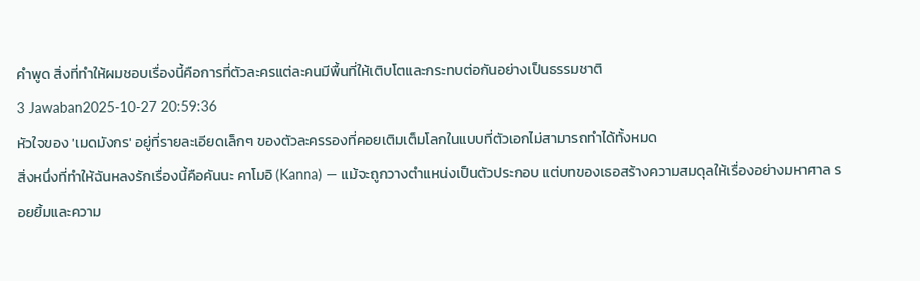คำพูด สิ่งที่ทำให้ผมชอบเรื่องนี้คือการที่ตัวละครแต่ละคนมีพื้นที่ให้เติบโตและกระทบต่อกันอย่างเป็นธรรมชาติ
3 Jawaban2025-10-27 20:59:36
หัวใจของ 'เมดมังกร' อยู่ที่รายละเอียดเล็กๆ ของตัวละครรองที่คอยเติมเต็มโลกในแบบที่ตัวเอกไม่สามารถทำได้ทั้งหมด
สิ่งหนึ่งที่ทำให้ฉันหลงรักเรื่องนี้คือคันนะ คาโมอิ (Kanna) — แม้จะถูกวางตำแหน่งเป็นตัวประกอบ แต่บทของเธอสร้างความสมดุลให้เรื่องอย่างมหาศาล รอยยิ้มและความ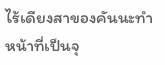ไร้เดียงสาของคันนะทำหน้าที่เป็นจุ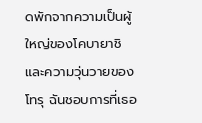ดพักจากความเป็นผู้ใหญ่ของโคบายาชิและความวุ่นวายของโทรุ ฉันชอบการที่เธอ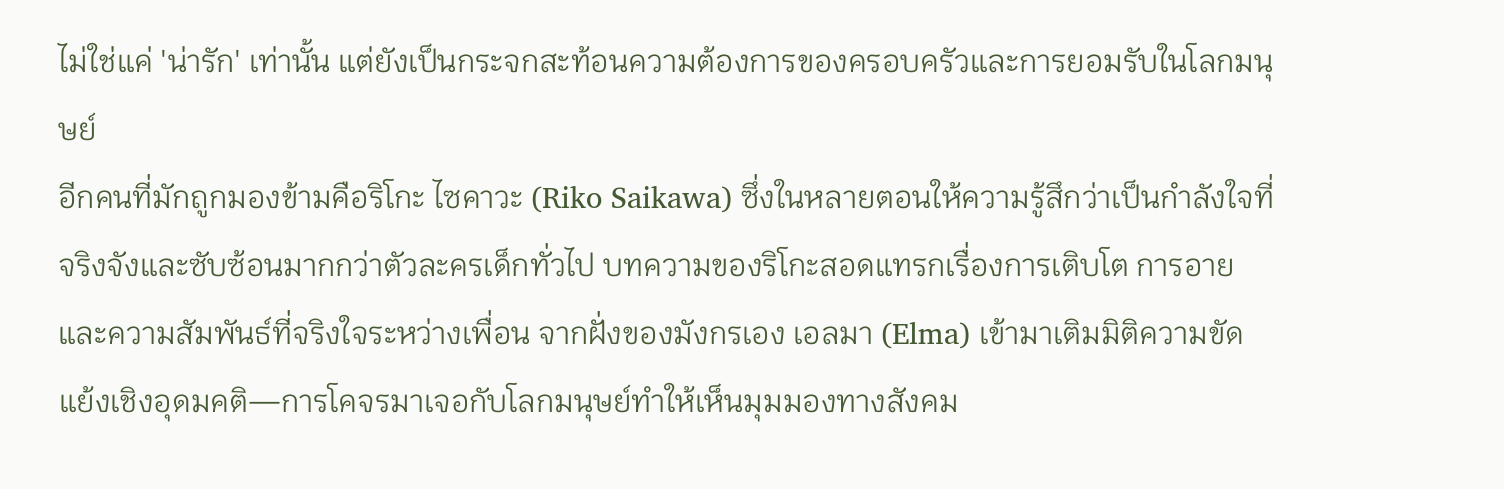ไม่ใช่แค่ 'น่ารัก' เท่านั้น แต่ยังเป็นกระจกสะท้อนความต้องการของครอบครัวและการยอมรับในโลกมนุษย์
อีกคนที่มักถูกมองข้ามคือริโกะ ไซคาวะ (Riko Saikawa) ซึ่งในหลายตอนให้ความรู้สึกว่าเป็นกำลังใจที่จริงจังและซับซ้อนมากกว่าตัวละครเด็กทั่วไป บทความของริโกะสอดแทรกเรื่องการเติบโต การอาย และความสัมพันธ์ที่จริงใจระหว่างเพื่อน จากฝั่งของมังกรเอง เอลมา (Elma) เข้ามาเติมมิติความขัดแย้งเชิงอุดมคติ—การโคจรมาเจอกับโลกมนุษย์ทำให้เห็นมุมมองทางสังคม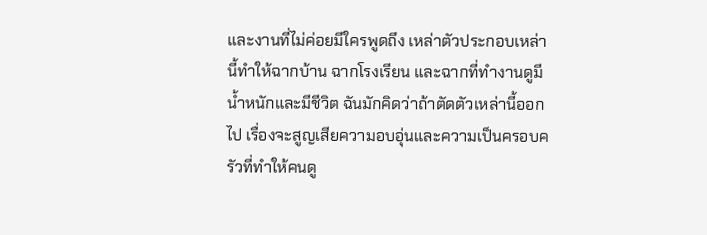และงานที่ไม่ค่อยมีใครพูดถึง เหล่าตัวประกอบเหล่านี้ทำให้ฉากบ้าน ฉากโรงเรียน และฉากที่ทำงานดูมีน้ำหนักและมีชีวิต ฉันมักคิดว่าถ้าตัดตัวเหล่านี้ออกไป เรื่องจะสูญเสียความอบอุ่นและความเป็นครอบครัวที่ทำให้คนดู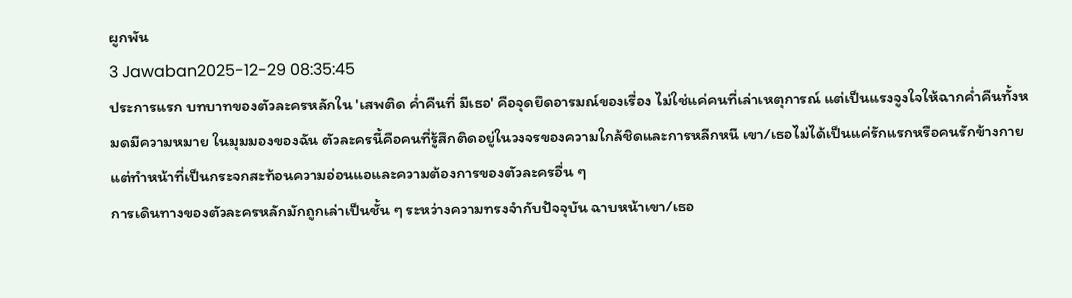ผูกพัน
3 Jawaban2025-12-29 08:35:45
ประการแรก บทบาทของตัวละครหลักใน 'เสพติด ค่ำคืนที่ มีเธอ' คือจุดยึดอารมณ์ของเรื่อง ไม่ใช่แค่คนที่เล่าเหตุการณ์ แต่เป็นแรงจูงใจให้ฉากค่ำคืนทั้งหมดมีความหมาย ในมุมมองของฉัน ตัวละครนี้คือคนที่รู้สึกติดอยู่ในวงจรของความใกล้ชิดและการหลีกหนี เขา/เธอไม่ได้เป็นแค่รักแรกหรือคนรักข้างกาย แต่ทำหน้าที่เป็นกระจกสะท้อนความอ่อนแอและความต้องการของตัวละครอื่น ๆ
การเดินทางของตัวละครหลักมักถูกเล่าเป็นชั้น ๆ ระหว่างความทรงจำกับปัจจุบัน ฉาบหน้าเขา/เธอ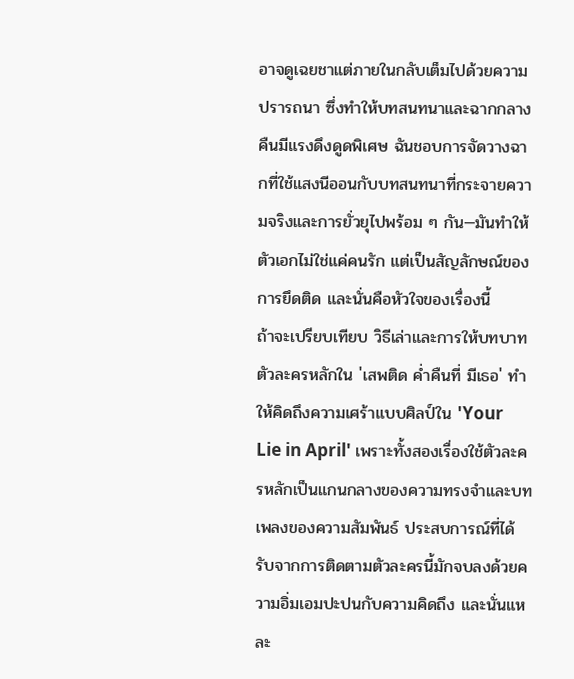อาจดูเฉยชาแต่ภายในกลับเต็มไปด้วยความปรารถนา ซึ่งทำให้บทสนทนาและฉากกลางคืนมีแรงดึงดูดพิเศษ ฉันชอบการจัดวางฉากที่ใช้แสงนีออนกับบทสนทนาที่กระจายความจริงและการยั่วยุไปพร้อม ๆ กัน—มันทำให้ตัวเอกไม่ใช่แค่คนรัก แต่เป็นสัญลักษณ์ของการยึดติด และนั่นคือหัวใจของเรื่องนี้
ถ้าจะเปรียบเทียบ วิธีเล่าและการให้บทบาทตัวละครหลักใน 'เสพติด ค่ำคืนที่ มีเธอ' ทำให้คิดถึงความเศร้าแบบศิลป์ใน 'Your Lie in April' เพราะทั้งสองเรื่องใช้ตัวละครหลักเป็นแกนกลางของความทรงจำและบทเพลงของความสัมพันธ์ ประสบการณ์ที่ได้รับจากการติดตามตัวละครนี้มักจบลงด้วยความอิ่มเอมปะปนกับความคิดถึง และนั่นแหละ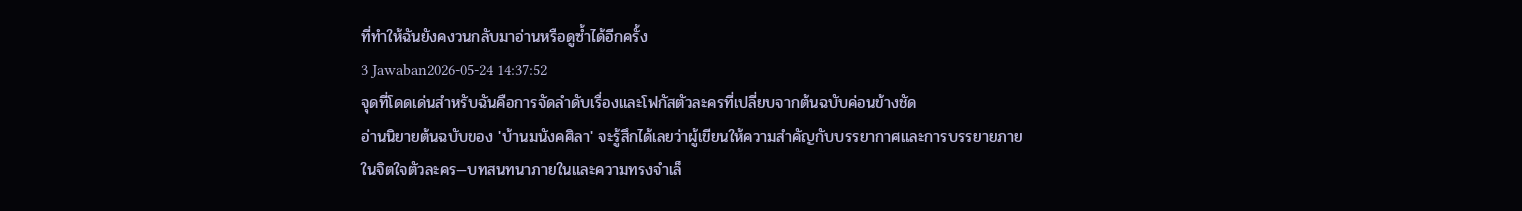ที่ทำให้ฉันยังคงวนกลับมาอ่านหรือดูซ้ำได้อีกครั้ง
3 Jawaban2026-05-24 14:37:52
จุดที่โดดเด่นสำหรับฉันคือการจัดลำดับเรื่องและโฟกัสตัวละครที่เปลี่ยบจากต้นฉบับค่อนข้างชัด
อ่านนิยายต้นฉบับของ 'บ้านมนังคศิลา' จะรู้สึกได้เลยว่าผู้เขียนให้ความสำคัญกับบรรยากาศและการบรรยายภายในจิตใจตัวละคร—บทสนทนาภายในและความทรงจำเล็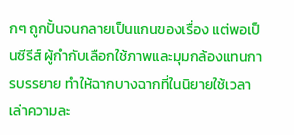กๆ ถูกปั้นจนกลายเป็นแกนของเรื่อง แต่พอเป็นซีรีส์ ผู้กำกับเลือกใช้ภาพและมุมกล้องแทนการบรรยาย ทำให้ฉากบางฉากที่ในนิยายใช้เวลาเล่าความละ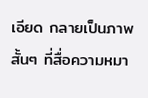เอียด กลายเป็นภาพสั้นๆ ที่สื่อความหมา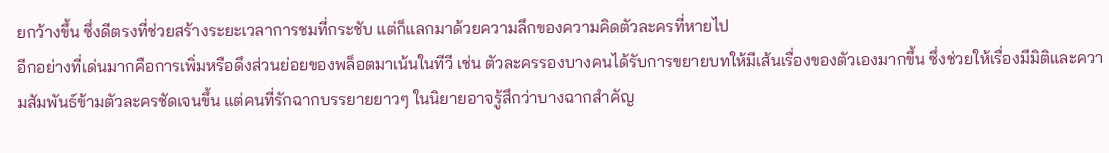ยกว้างขึ้น ซึ่งดีตรงที่ช่วยสร้างระยะเวลาการชมที่กระชับ แต่ก็แลกมาด้วยความลึกของความคิดตัวละครที่หายไป
อีกอย่างที่เด่นมากคือการเพิ่มหรือดึงส่วนย่อยของพล็อตมาเน้นในทีวี เช่น ตัวละครรองบางคนได้รับการขยายบทให้มีเส้นเรื่องของตัวเองมากขึ้น ซึ่งช่วยให้เรื่องมีมิติและความสัมพันธ์ข้ามตัวละครชัดเจนขึ้น แต่คนที่รักฉากบรรยายยาวๆ ในนิยายอาจรู้สึกว่าบางฉากสำคัญ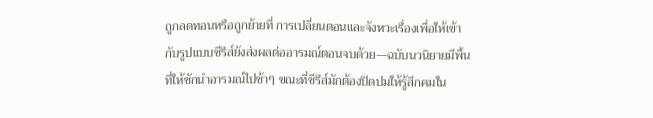ถูกลดทอนหรือถูกย้ายที่ การเปลี่ยนตอนและจังหวะเรื่องเพื่อให้เข้ากับรูปแบบซีรีส์ยังส่งผลต่ออารมณ์ตอนจบด้วย—ฉบับนวนิยายมีพื้นที่ให้ชักนำอารมณ์ไปช้าๆ ขณะที่ซีรีส์มักต้องปิดปมให้รู้สึกคมใน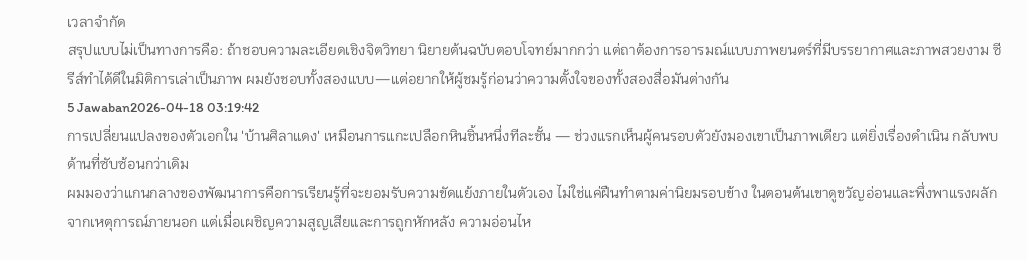เวลาจำกัด
สรุปแบบไม่เป็นทางการคือ: ถ้าชอบความละเอียดเชิงจิตวิทยา นิยายต้นฉบับตอบโจทย์มากกว่า แต่ถาต้องการอารมณ์แบบภาพยนตร์ที่มีบรรยากาศและภาพสวยงาม ซีรีส์ทำได้ดีในมิติการเล่าเป็นภาพ ผมยังชอบทั้งสองแบบ—แต่อยากให้ผู้ชมรู้ก่อนว่าความตั้งใจของทั้งสองสื่อมันต่างกัน
5 Jawaban2026-04-18 03:19:42
การเปลี่ยนแปลงของตัวเอกใน 'บ้านศิลาแดง' เหมือนการแกะเปลือกหินชิ้นหนึ่งทีละชั้น — ช่วงแรกเห็นผู้คนรอบตัวยังมองเขาเป็นภาพเดียว แต่ยิ่งเรื่องดำเนิน กลับพบด้านที่ซับซ้อนกว่าเดิม
ผมมองว่าแกนกลางของพัฒนาการคือการเรียนรู้ที่จะยอมรับความขัดแย้งภายในตัวเอง ไม่ใช่แค่ฝืนทำตามค่านิยมรอบข้าง ในตอนต้นเขาดูขวัญอ่อนและพึ่งพาแรงผลักจากเหตุการณ์ภายนอก แต่เมื่อเผชิญความสูญเสียและการถูกหักหลัง ความอ่อนไห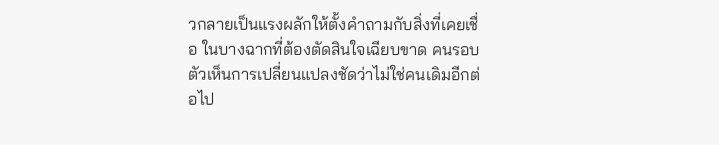วกลายเป็นแรงผลักให้ตั้งคำถามกับสิ่งที่เคยเชื่อ ในบางฉากที่ต้องตัดสินใจเฉียบขาด คนรอบตัวเห็นการเปลี่ยนแปลงชัดว่าไม่ใช่คนเดิมอีกต่อไป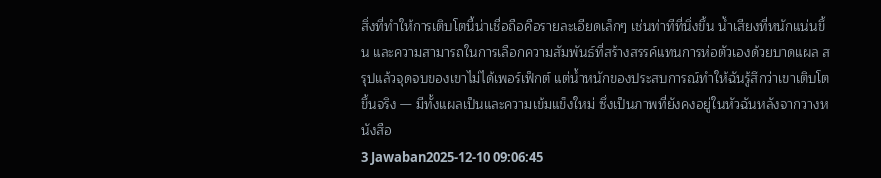สิ่งที่ทำให้การเติบโตนี้น่าเชื่อถือคือรายละเอียดเล็กๆ เช่นท่าทีที่นิ่งขึ้น น้ำเสียงที่หนักแน่นขึ้น และความสามารถในการเลือกความสัมพันธ์ที่สร้างสรรค์แทนการห่อตัวเองด้วยบาดแผล สรุปแล้วจุดจบของเขาไม่ได้เพอร์เฟ็กต์ แต่น้ำหนักของประสบการณ์ทำให้ฉันรู้สึกว่าเขาเติบโตขึ้นจริง — มีทั้งแผลเป็นและความเข้มแข็งใหม่ ซึ่งเป็นภาพที่ยังคงอยู่ในหัวฉันหลังจากวางหนังสือ
3 Jawaban2025-12-10 09:06:45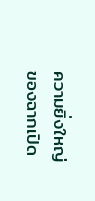ความยิ่งใหญ่ของฉากเปิด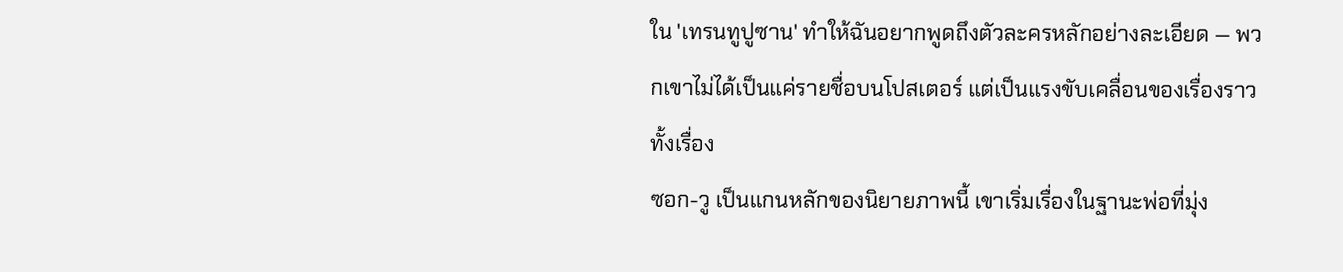ใน 'เทรนทูปูซาน' ทำให้ฉันอยากพูดถึงตัวละครหลักอย่างละเอียด — พวกเขาไม่ได้เป็นแค่รายชื่อบนโปสเตอร์ แต่เป็นแรงขับเคลื่อนของเรื่องราวทั้งเรื่อง
ซอก-วู เป็นแกนหลักของนิยายภาพนี้ เขาเริ่มเรื่องในฐานะพ่อที่มุ่ง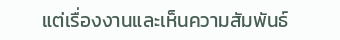แต่เรื่องงานและเห็นความสัมพันธ์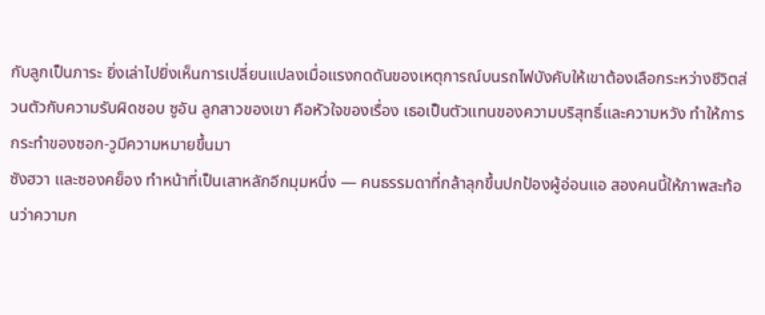กับลูกเป็นภาระ ยิ่งเล่าไปยิ่งเห็นการเปลี่ยนแปลงเมื่อแรงกดดันของเหตุการณ์บนรถไฟบังคับให้เขาต้องเลือกระหว่างชีวิตส่วนตัวกับความรับผิดชอบ ซูอัน ลูกสาวของเขา คือหัวใจของเรื่อง เธอเป็นตัวแทนของความบริสุทธิ์และความหวัง ทำให้การกระทำของซอก-วูมีความหมายขึ้นมา
ซังฮวา และซองคย็อง ทำหน้าที่เป็นเสาหลักอีกมุมหนึ่ง — คนธรรมดาที่กล้าลุกขึ้นปกป้องผู้อ่อนแอ สองคนนี้ให้ภาพสะท้อนว่าความก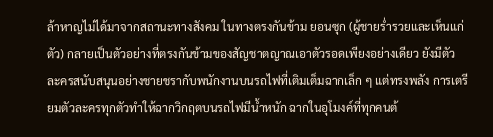ล้าหาญไม่ได้มาจากสถานะทางสังคม ในทางตรงกันข้าม ยอนซุก (ผู้ชายร่ำรวยและเห็นแก่ตัว) กลายเป็นตัวอย่างที่ตรงกันข้ามของสัญชาตญาณเอาตัวรอดเพียงอย่างเดียว ยังมีตัวละครสนับสนุนอย่างชายชรากับพนักงานบนรถไฟที่เติมเต็มฉากเล็ก ๆ แต่ทรงพลัง การเตรียมตัวละครทุกตัวทำให้ฉากวิกฤตบนรถไฟมีน้ำหนัก ฉากในอุโมงค์ที่ทุกคนต้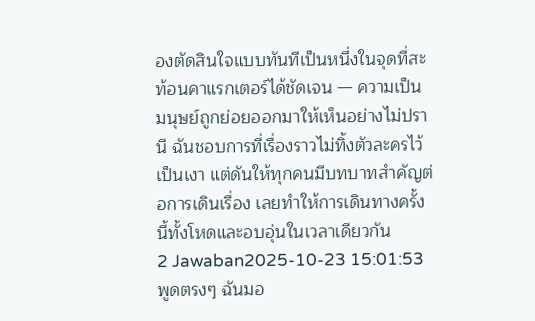องตัดสินใจแบบทันทีเป็นหนึ่งในจุดที่สะท้อนคาแรกเตอร์ได้ชัดเจน — ความเป็นมนุษย์ถูกย่อยออกมาให้เห็นอย่างไม่ปรานี ฉันชอบการที่เรื่องราวไม่ทิ้งตัวละครไว้เป็นเงา แต่ดันให้ทุกคนมีบทบาทสำคัญต่อการเดินเรื่อง เลยทำให้การเดินทางครั้งนี้ทั้งโหดและอบอุ่นในเวลาเดียวกัน
2 Jawaban2025-10-23 15:01:53
พูดตรงๆ ฉันมอ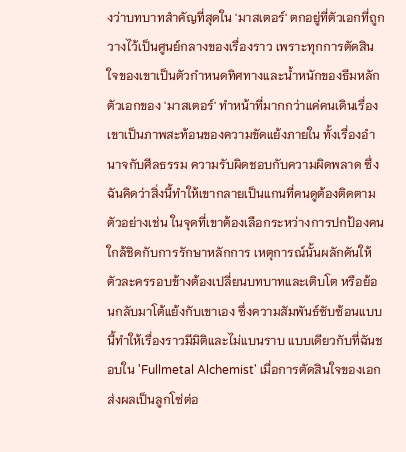งว่าบทบาทสำคัญที่สุดใน 'มาสเตอร์' ตกอยู่ที่ตัวเอกที่ถูกวางไว้เป็นศูนย์กลางของเรื่องราว เพราะทุกการตัดสินใจของเขาเป็นตัวกำหนดทิศทางและน้ำหนักของธีมหลัก
ตัวเอกของ 'มาสเตอร์' ทำหน้าที่มากกว่าแค่คนเดินเรื่อง เขาเป็นภาพสะท้อนของความขัดแย้งภายใน ทั้งเรื่องอำนาจกับศีลธรรม ความรับผิดชอบกับความผิดพลาด ซึ่งฉันคิดว่าสิ่งนี้ทำให้เขากลายเป็นแกนที่คนดูต้องติดตาม ตัวอย่างเช่น ในจุดที่เขาต้องเลือกระหว่างการปกป้องคนใกล้ชิดกับการรักษาหลักการ เหตุการณ์นั้นผลักดันให้ตัวละครรอบข้างต้องเปลี่ยนบทบาทและเติบโต หรือย้อนกลับมาโต้แย้งกับเขาเอง ซึ่งความสัมพันธ์ซับซ้อนแบบนี้ทำให้เรื่องราวมีมิติและไม่แบนราบ แบบเดียวกับที่ฉันชอบใน 'Fullmetal Alchemist' เมื่อการตัดสินใจของเอกส่งผลเป็นลูกโซ่ต่อ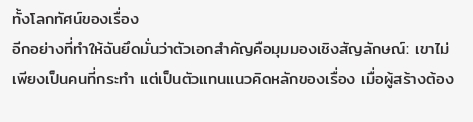ทั้งโลกทัศน์ของเรื่อง
อีกอย่างที่ทำให้ฉันยึดมั่นว่าตัวเอกสำคัญคือมุมมองเชิงสัญลักษณ์: เขาไม่เพียงเป็นคนที่กระทำ แต่เป็นตัวแทนแนวคิดหลักของเรื่อง เมื่อผู้สร้างต้อง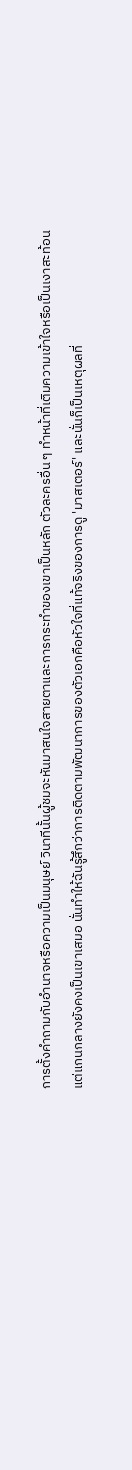การตั้งคำถามกับอำนาจหรือความเป็นมนุษย์ วินาทีนั้นผู้ชมจะหันมาสนใจสายตาและการกระทำของเขาเป็นหลัก ตัวละครอื่น ๆ ทำหน้าที่เติมความเข้าใจหรือเป็นเงาสะท้อน แต่แกนกลางยังคงเป็นเขาเสมอ นั่นทำให้ฉันรู้สึกว่าการติดตามพัฒนาการของตัวเอกคือหัวใจที่แท้จริงของการดู 'มาสเตอร์' และนั่นก็เป็นเหตุผลที่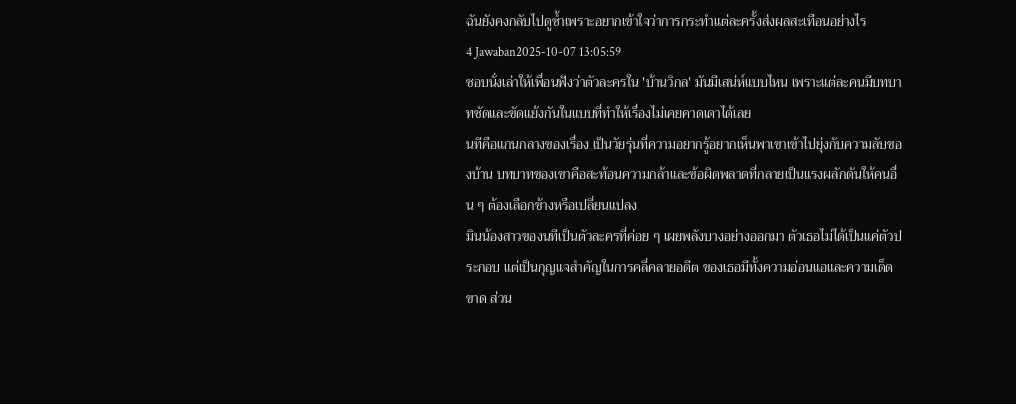ฉันยังคงกลับไปดูซ้ำเพราะอยากเข้าใจว่าการกระทำแต่ละครั้งส่งผลสะเทือนอย่างไร
4 Jawaban2025-10-07 13:05:59
ชอบนั่งเล่าให้เพื่อนฟังว่าตัวละครใน 'บ้านวิกล' มันมีเสน่ห์แบบไหน เพราะแต่ละคนมีบทบาทชัดและขัดแย้งกันในแบบที่ทำให้เรื่องไม่เคยคาดเดาได้เลย
นทีคือแกนกลางของเรื่อง เป็นวัยรุ่นที่ความอยากรู้อยากเห็นพาเขาเข้าไปยุ่งกับความลับของบ้าน บทบาทของเขาคือสะท้อนความกล้าและข้อผิดพลาดที่กลายเป็นแรงผลักดันให้คนอื่น ๆ ต้องเลือกข้างหรือเปลี่ยนแปลง
มินน้องสาวของนทีเป็นตัวละครที่ค่อย ๆ เผยพลังบางอย่างออกมา ตัวเธอไม่ได้เป็นแค่ตัวประกอบ แต่เป็นกุญแจสำคัญในการคลี่คลายอดีต ของเธอมีทั้งความอ่อนแอและความเด็ดขาด ส่วน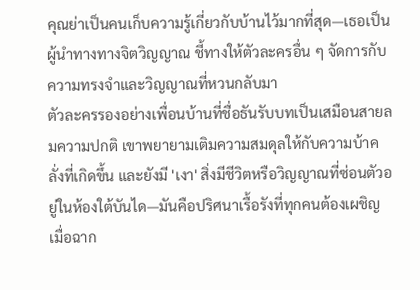คุณย่าเป็นคนเก็บความรู้เกี่ยวกับบ้านไว้มากที่สุด—เธอเป็นผู้นำทางทางจิตวิญญาณ ชี้ทางให้ตัวละครอื่น ๆ จัดการกับความทรงจำและวิญญาณที่หวนกลับมา
ตัวละครรองอย่างเพื่อนบ้านที่ชื่อธันรับบทเป็นเสมือนสายลมความปกติ เขาพยายามเติมความสมดุลให้กับความบ้าคลั่งที่เกิดขึ้น และยังมี 'เงา' สิ่งมีชีวิตหรือวิญญาณที่ซ่อนตัวอยู่ในห้องใต้บันได—มันคือปริศนาเรื้อรังที่ทุกคนต้องเผชิญ เมื่อฉาก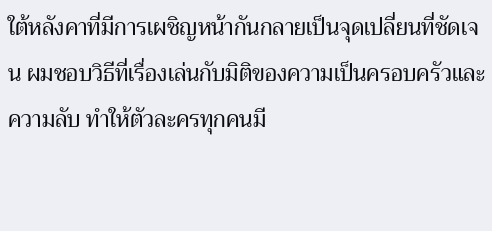ใต้หลังคาที่มีการเผชิญหน้ากันกลายเป็นจุดเปลี่ยนที่ชัดเจน ผมชอบวิธีที่เรื่องเล่นกับมิติของความเป็นครอบครัวและความลับ ทำให้ตัวละครทุกคนมี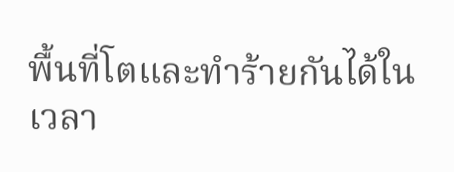พื้นที่โตและทำร้ายกันได้ในเวลา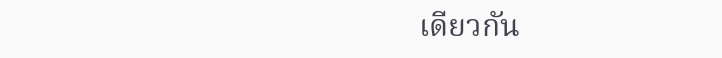เดียวกัน